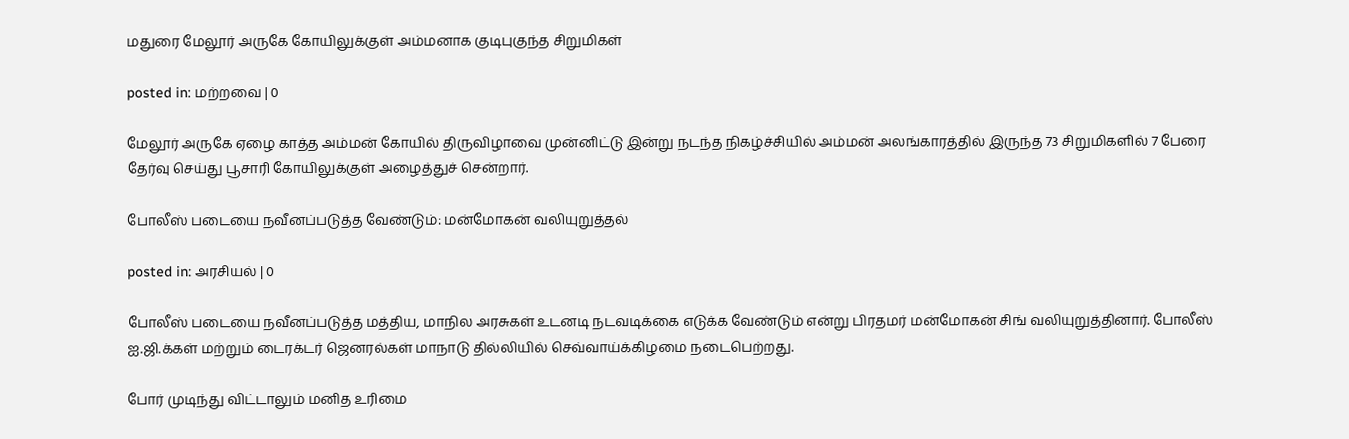மதுரை மேலூர் அருகே கோயிலுக்குள் அம்மனாக குடிபுகுந்த சிறுமிகள்

posted in: மற்றவை | 0

மேலூர் அருகே ஏழை காத்த அம்மன் கோயில் திருவிழாவை முன்னிட்டு இன்று நடந்த நிகழ்ச்சியில் அம்மன் அலங்காரத்தில் இருந்த 73 சிறுமிகளில் 7 பேரை தேர்வு செய்து பூசாரி கோயிலுக்குள் அழைத்துச் சென்றார்.

போலீஸ் படையை நவீனப்படுத்த வேண்டும்: மன்மோகன் வலியுறுத்தல்

posted in: அரசியல் | 0

போலீஸ் படையை நவீனப்படுத்த மத்திய, மாநில அரசுகள் உடனடி நடவடிக்கை எடுக்க வேண்டும் என்று பிரதமர் மன்மோகன் சிங் வலியுறுத்தினார். போலீஸ் ஐ.ஜி.க்கள் மற்றும் டைரக்டர் ஜெனரல்கள் மாநாடு தில்லியில் செவ்வாய்க்கிழமை நடைபெற்றது.

போர் முடிந்து விட்டாலும் மனித உரிமை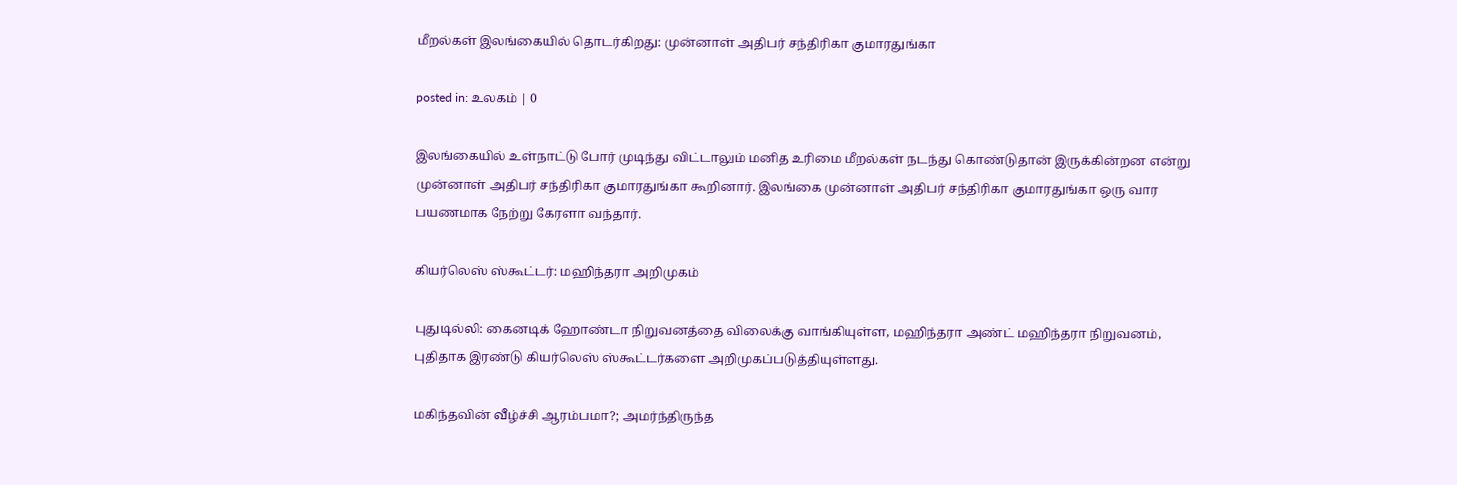மீறல்கள் இலங்கையில் தொடர்கிறது: முன்னாள் அதிபர் சந்திரிகா குமாரதுங்கா

posted in: உலகம் | 0

இலங்கையில் உள்நாட்டு போர் முடிந்து விட்டாலும் மனித உரிமை மீறல்கள் நடந்து கொண்டுதான் இருக்கின்றன என்று முன்னாள் அதிபர் சந்திரிகா குமாரதுங்கா கூறினார். இலங்கை முன்னாள் அதிபர் சந்திரிகா குமாரதுங்கா ஒரு வார பயணமாக நேற்று கேரளா வந்தார்.

கியர்லெஸ் ஸ்கூட்டர்: மஹிந்தரா அறிமுகம்

புதுடில்லி: கைனடிக் ஹோண்டா நிறுவனத்தை விலைக்கு வாங்கியுள்ள, மஹிந்தரா அண்ட் மஹிந்தரா நிறுவனம், புதிதாக இரண்டு கியர்லெஸ் ஸ்கூட்டர்களை அறிமுகப்படுத்தியுள்ளது.

மகிந்தவின் வீழ்ச்சி ஆரம்பமா?; அமர்ந்திருந்த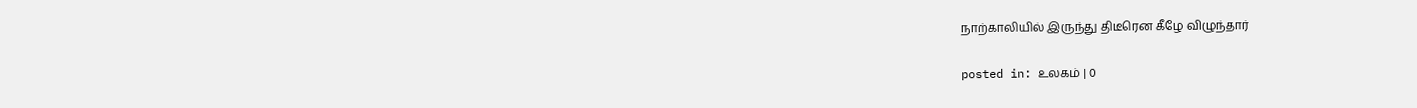நாற்காலியில் இருந்து திடீரென கீழே விழுந்தார்

posted in: உலகம் | 0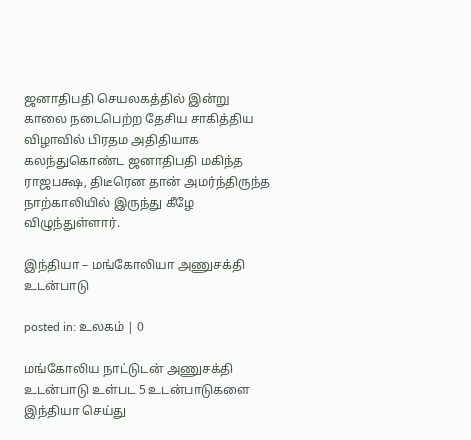ஜனாதிபதி செயலகத்தில் இன்று காலை நடைபெற்ற தேசிய சாகித்திய விழாவில் பிரதம அதிதியாக கலந்துகொண்ட ஜனாதிபதி மகிந்த ராஜபக்ஷ, திடீரென தான் அமர்ந்திருந்த நாற்காலியில் இருந்து கீழே விழுந்துள்ளார்.

இந்தியா – மங்கோலியா அணுசக்தி உடன்பாடு

posted in: உலகம் | 0

மங்கோலிய நாட்டுடன் அணுசக்தி உடன்பாடு உள்பட 5 உடன்பாடுகளை இந்தியா செய்து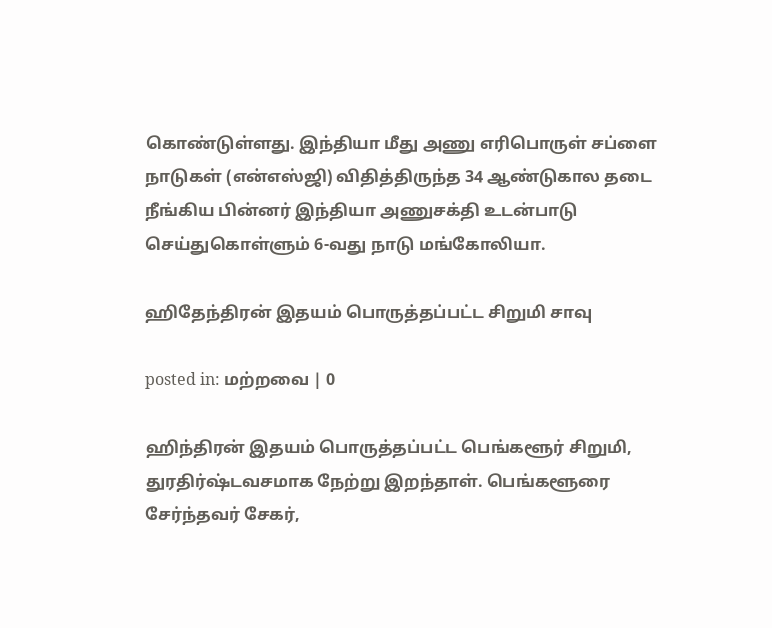கொண்டுள்ளது. இந்தியா மீது அணு எரிபொருள் சப்ளை நாடுகள் (என்எஸ்ஜி) விதித்திருந்த 34 ஆண்டுகால தடை நீங்கிய பின்னர் இந்தியா அணுசக்தி உடன்பாடு செய்துகொள்ளும் 6-வது நாடு மங்கோலியா.

ஹிதேந்திரன் இதயம் பொருத்தப்பட்ட சிறுமி சாவு

posted in: மற்றவை | 0

ஹிந்திரன் இதயம் பொருத்தப்பட்ட பெங்களூர் சிறுமி, துரதிர்ஷ்டவசமாக நேற்று இறந்தாள். பெங்களூரை சேர்ந்தவர் சேகர்,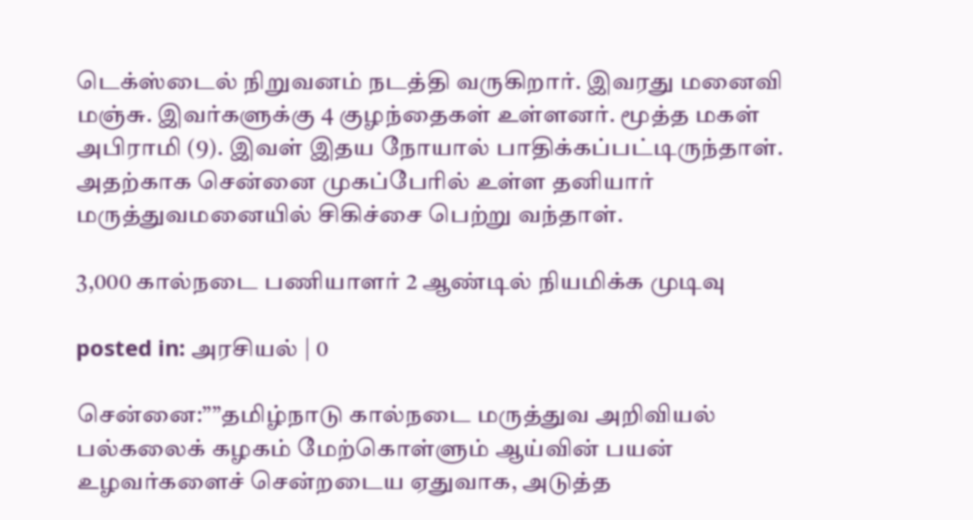டெக்ஸ்டைல் நிறுவனம் நடத்தி வருகிறார். இவரது மனைவி மஞ்சு. இவர்களுக்கு 4 குழந்தைகள் உள்ளனர். மூத்த மகள் அபிராமி (9). இவள் இதய நோயால் பாதிக்கப்பட்டிருந்தாள். அதற்காக சென்னை முகப்பேரில் உள்ள தனியார் மருத்துவமனையில் சிகிச்சை பெற்று வந்தாள்.

3,000 கால்நடை பணியாளர் 2 ஆண்டில் நியமிக்க முடிவு

posted in: அரசியல் | 0

சென்னை:””தமிழ்நாடு கால்நடை மருத்துவ அறிவியல் பல்கலைக் கழகம் மேற்கொள்ளும் ஆய்வின் பயன் உழவர்களைச் சென்றடைய ஏதுவாக, அடுத்த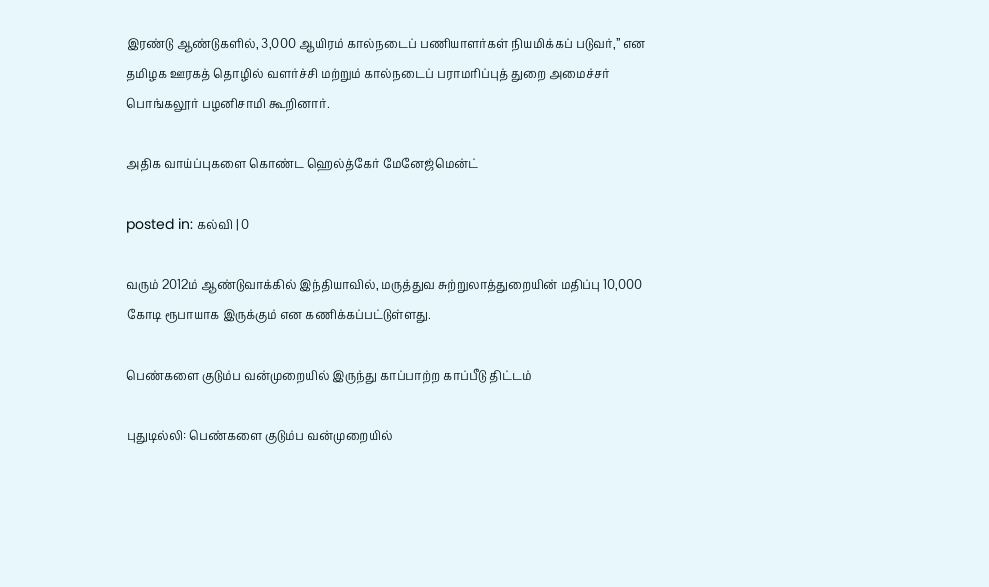இரண்டு ஆண்டுகளில், 3,000 ஆயிரம் கால்நடைப் பணியாளர்கள் நியமிக்கப் படுவர்,” என தமிழக ஊரகத் தொழில் வளர்ச்சி மற்றும் கால்நடைப் பராமரிப்புத் துறை அமைச்சர் பொங்கலூர் பழனிசாமி கூறினார்.

அதிக வாய்ப்புகளை கொண்ட ஹெல்த்கேர் மேனேஜ்மென்ட்

posted in: கல்வி | 0

வரும் 2012ம் ஆண்டுவாக்கில் இந்தியாவில், மருத்துவ சுற்றுலாத்துறையின் மதிப்பு 10,000 கோடி ரூபாயாக இருக்கும் என கணிக்கப்பட்டுள்ளது.

பெண்களை குடும்ப வன்முறையில் இருந்து காப்பாற்ற காப்பீடு திட்டம்

புதுடில்லி: பெண்களை குடும்ப வன்முறையில்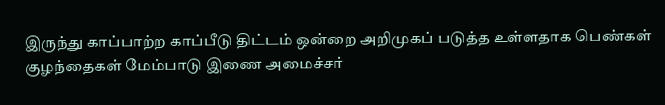இருந்து காப்பாற்ற காப்பீடு திட்டம் ஒன்றை அறிமுகப் படுத்த உள்ளதாக பெண்கள் குழந்தைகள் மேம்பாடு இணை அமைச்சர்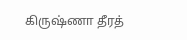கிருஷ்ணா தீரத்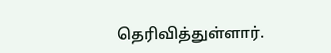தெரிவித்துள்ளார்.